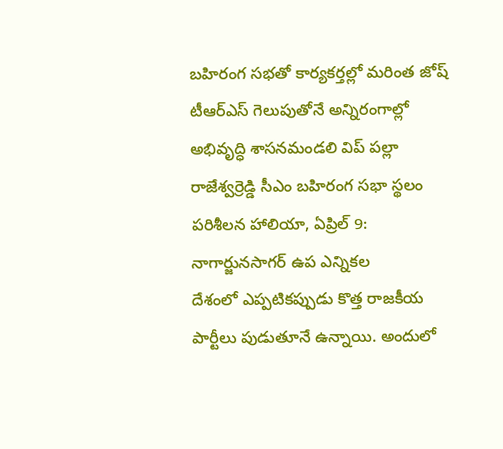బహిరంగ సభతో కార్యకర్తల్లో మరింత జోష్ టీఆర్ఎస్ గెలుపుతోనే అన్నిరంగాల్లో అభివృద్ధి శాసనమండలి విప్ పల్లా రాజేశ్వర్రెడ్డి సీఎం బహిరంగ సభా స్థలం పరిశీలన హాలియా, ఏప్రిల్ 9: నాగార్జునసాగర్ ఉప ఎన్నికల
దేశంలో ఎప్పటికప్పుడు కొత్త రాజకీయ పార్టీలు పుడుతూనే ఉన్నాయి. అందులో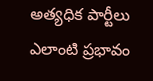అత్యధిక పార్టీలు ఎలాంటి ప్రభావం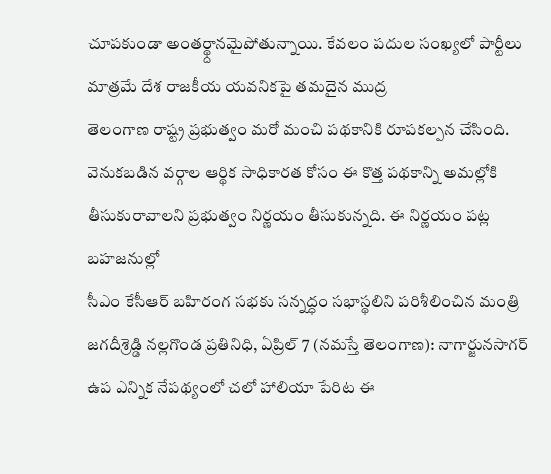చూపకుండా అంతర్థ్దానమైపోతున్నాయి. కేవలం పదుల సంఖ్యలో పార్టీలు మాత్రమే దేశ రాజకీయ యవనికపై తమదైన ముద్ర
తెలంగాణ రాష్ట్ర ప్రభుత్వం మరో మంచి పథకానికి రూపకల్పన చేసింది. వెనుకబడిన వర్గాల ఆర్థిక సాధికారత కోసం ఈ కొత్త పథకాన్ని అమల్లోకి తీసుకురావాలని ప్రభుత్వం నిర్ణయం తీసుకున్నది. ఈ నిర్ణయం పట్ల బహజనుల్లో
సీఎం కేసీఆర్ బహిరంగ సభకు సన్నద్ధం సభాస్థలిని పరిశీలించిన మంత్రి జగదీశ్రెడ్డి నల్లగొండ ప్రతినిధి, ఏప్రిల్ 7 (నమస్తే తెలంగాణ): నాగార్జునసాగర్ ఉప ఎన్నిక నేపథ్యంలో చలో హాలియా పేరిట ఈ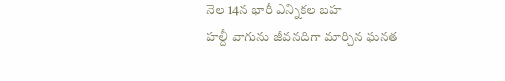నెల 14న భారీ ఎన్నికల బహ
హల్దీ వాగును జీవనదిగా మార్చిన ఘనత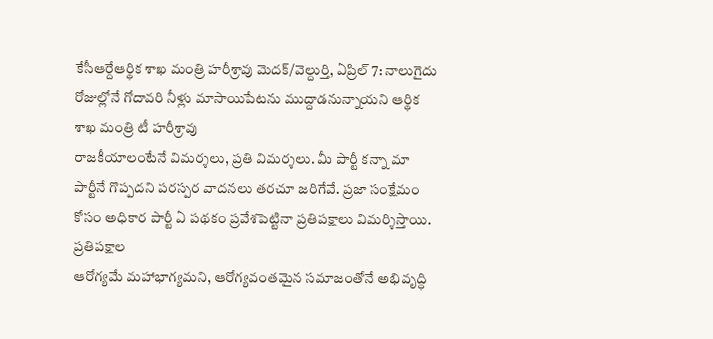కేసీఆర్దేఆర్థిక శాఖ మంత్రి హరీశ్రావు మెదక్/వెల్దుర్తి, ఏప్రిల్ 7: నాలుగైదు రోజుల్లోనే గోదావరి నీళ్లు మాసాయిపేటను ముద్దాడనున్నాయని ఆర్థిక శాఖ మంత్రి టీ హరీశ్రావు
రాజకీయాలంటేనే విమర్శలు, ప్రతి విమర్శలు. మీ పార్టీ కన్నా మా పార్టీనే గొప్పదని పరస్పర వాదనలు తరచూ జరిగేవే. ప్రజా సంక్షేమం కోసం అధికార పార్టీ ఏ పథకం ప్రవేశపెట్టినా ప్రతిపక్షాలు విమర్శిస్తాయి. ప్రతిపక్షాల
ఆరోగ్యమే మహాభాగ్యమని, ఆరోగ్యవంతమైన సమాజంతోనే అభివృద్ధి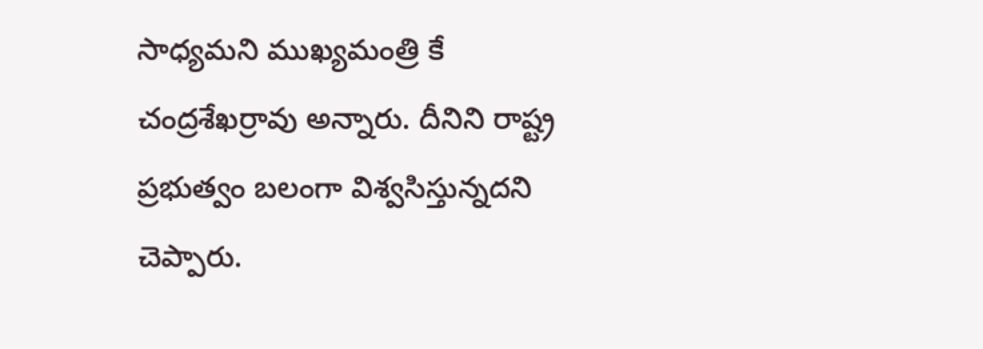సాధ్యమని ముఖ్యమంత్రి కే చంద్రశేఖర్రావు అన్నారు. దీనిని రాష్ట్ర ప్రభుత్వం బలంగా విశ్వసిస్తున్నదని చెప్పారు.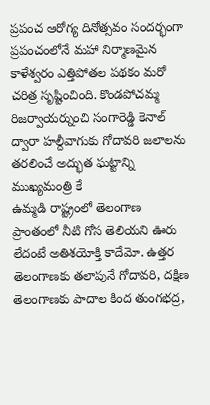ప్రపంచ ఆరోగ్య దినోత్సవం సందర్భంగా
ప్రపంచంలోనే మహా నిర్మాణమైన కాళేశ్వరం ఎత్తిపోతల పథకం మరో చరిత్ర సృష్టించింది. కొండపోచమ్మ రిజర్వాయర్నుంచి సంగారెడ్డి కెనాల్ ద్వారా హల్దీవాగుకు గోదావరి జలాలను తరలించే అద్భుత ఘట్టాన్ని ముఖ్యమంత్రి కే
ఉమ్మడి రాష్ట్రంలో తెలంగాణ ప్రాంతంలో నీటి గోస తెలియని ఊరు లేదంటే అతిశయోక్తి కాదేమో. ఉత్తర తెలంగాణకు తలాపునే గోదావరి, దక్షిణ తెలంగాణకు పాదాల కింద తుంగభద్ర,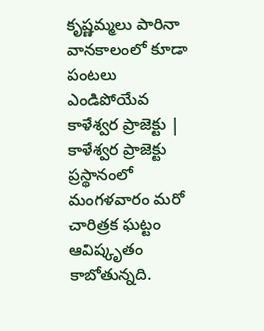కృష్ణమ్మలు పారినా వానకాలంలో కూడా పంటలు ఎండిపోయేవ
కాళేశ్వర ప్రాజెక్టు | కాళేశ్వర ప్రాజెక్టు ప్రస్థానంలో మంగళవారం మరో చారిత్రక ఘట్టం ఆవిష్కృతం కాబోతున్నది.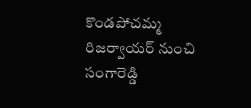కొండపోచమ్మ రిజర్వాయర్ నుంచి సంగారెడ్డి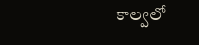కాల్వలో